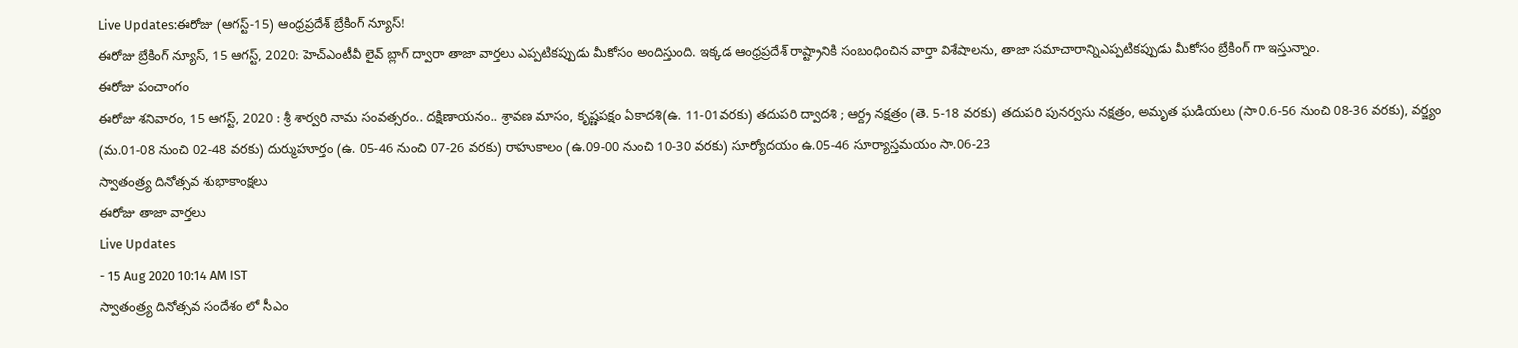Live Updates:ఈరోజు (ఆగస్ట్-15) ఆంధ్రప్రదేశ్ బ్రేకింగ్ న్యూస్!
ఈరోజు బ్రేకింగ్ న్యూస్, 15 ఆగస్ట్, 2020: హెచ్ఎంటీవీ లైవ్ బ్లాగ్ ద్వారా తాజా వార్తలు ఎప్పటికప్పుడు మీకోసం అందిస్తుంది. ఇక్కడ ఆంధ్రప్రదేశ్ రాష్ట్రానికి సంబంధించిన వార్తా విశేషాలను, తాజా సమాచారాన్నిఎప్పటికప్పుడు మీకోసం బ్రేకింగ్ గా ఇస్తున్నాం.
ఈరోజు పంచాంగం
ఈరోజు శనివారం, 15 ఆగస్ట్, 2020 : శ్రీ శార్వరి నామ సంవత్సరం.. దక్షిణాయనం.. శ్రావణ మాసం, కృష్ణపక్షం ఏకాదశి(ఉ. 11-01వరకు) తదుపరి ద్వాదశి ; ఆర్ద్ర నక్షత్రం (తె. 5-18 వరకు) తదుపరి పునర్వసు నక్షత్రం, అమృత ఘడియలు (సా0.6-56 నుంచి 08-36 వరకు), వర్జ్యం (మ.01-08 నుంచి 02-48 వరకు) దుర్ముహూర్తం (ఉ. 05-46 నుంచి 07-26 వరకు) రాహుకాలం (ఉ.09-00 నుంచి 10-30 వరకు) సూర్యోదయం ఉ.05-46 సూర్యాస్తమయం సా.06-23
స్వాతంత్ర్య దినోత్సవ శుభాకాంక్షలు
ఈరోజు తాజా వార్తలు
Live Updates
- 15 Aug 2020 10:14 AM IST
స్వాతంత్ర్య దినోత్సవ సందేశం లో సీఎం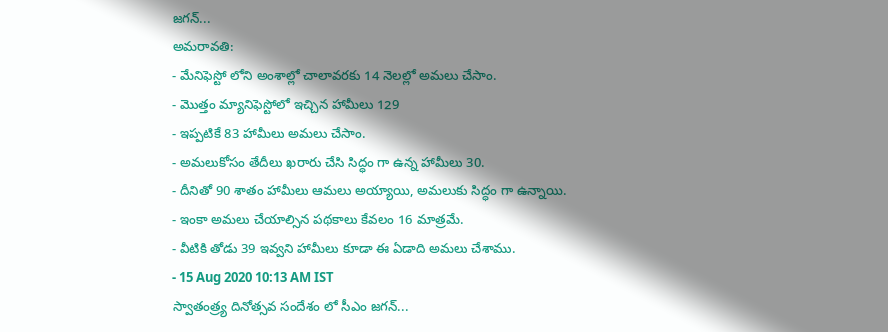జగన్...
అమరావతి:
- మేనిఫెస్టో లోని అంశాల్లో చాలావరకు 14 నెలల్లో అమలు చేసాం.
- మొత్తం మ్యానిఫెస్టోలో ఇచ్చిన హామీలు 129
- ఇప్పటికే 83 హామీలు అమలు చేసాం.
- అమలుకోసం తేదీలు ఖరారు చేసి సిద్ధం గా ఉన్న హామీలు 30.
- దీనితో 90 శాతం హామీలు ఆమలు అయ్యాయి, అమలుకు సిద్ధం గా ఉన్నాయి.
- ఇంకా అమలు చేయాల్సిన పథకాలు కేవలం 16 మాత్రమే.
- వీటికి తోడు 39 ఇవ్వని హామీలు కూడా ఈ ఏడాది అమలు చేశాము.
- 15 Aug 2020 10:13 AM IST
స్వాతంత్ర్య దినోత్సవ సందేశం లో సీఎం జగన్...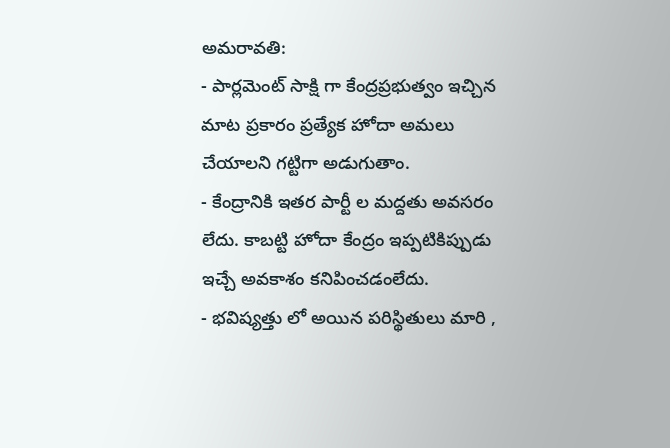అమరావతి:
- పార్లమెంట్ సాక్షి గా కేంద్రప్రభుత్వం ఇచ్చిన మాట ప్రకారం ప్రత్యేక హోదా అమలు చేయాలని గట్టిగా అడుగుతాం.
- కేంద్రానికి ఇతర పార్టీ ల మద్దతు అవసరం లేదు. కాబట్టి హోదా కేంద్రం ఇప్పటికిప్పుడు ఇచ్చే అవకాశం కనిపించడంలేదు.
- భవిష్యత్తు లో అయిన పరిస్థితులు మారి ,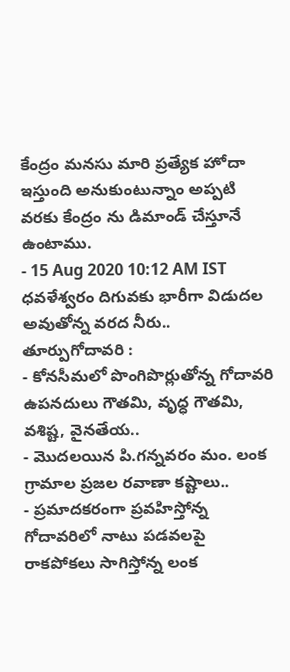కేంద్రం మనసు మారి ప్రత్యేక హోదా ఇస్తుంది అనుకుంటున్నాం అప్పటి వరకు కేంద్రం ను డిమాండ్ చేస్తూనే ఉంటాము.
- 15 Aug 2020 10:12 AM IST
ధవళేశ్వరం దిగువకు భారీగా విడుదల అవుతోన్న వరద నీరు..
తూర్పుగోదావరి :
- కోనసీమలో పొంగిపొర్లుతోన్న గోదావరి ఉపనదులు గౌతమి, వృధ్ధ గౌతమి, వశిష్ట, వైనతేయ..
- మొదలయిన పి.గన్నవరం మం. లంక గ్రామాల ప్రజల రవాణా కష్టాలు..
- ప్రమాదకరంగా ప్రవహిస్తోన్న గోదావరిలో నాటు పడవలపై రాకపోకలు సాగిస్తోన్న లంక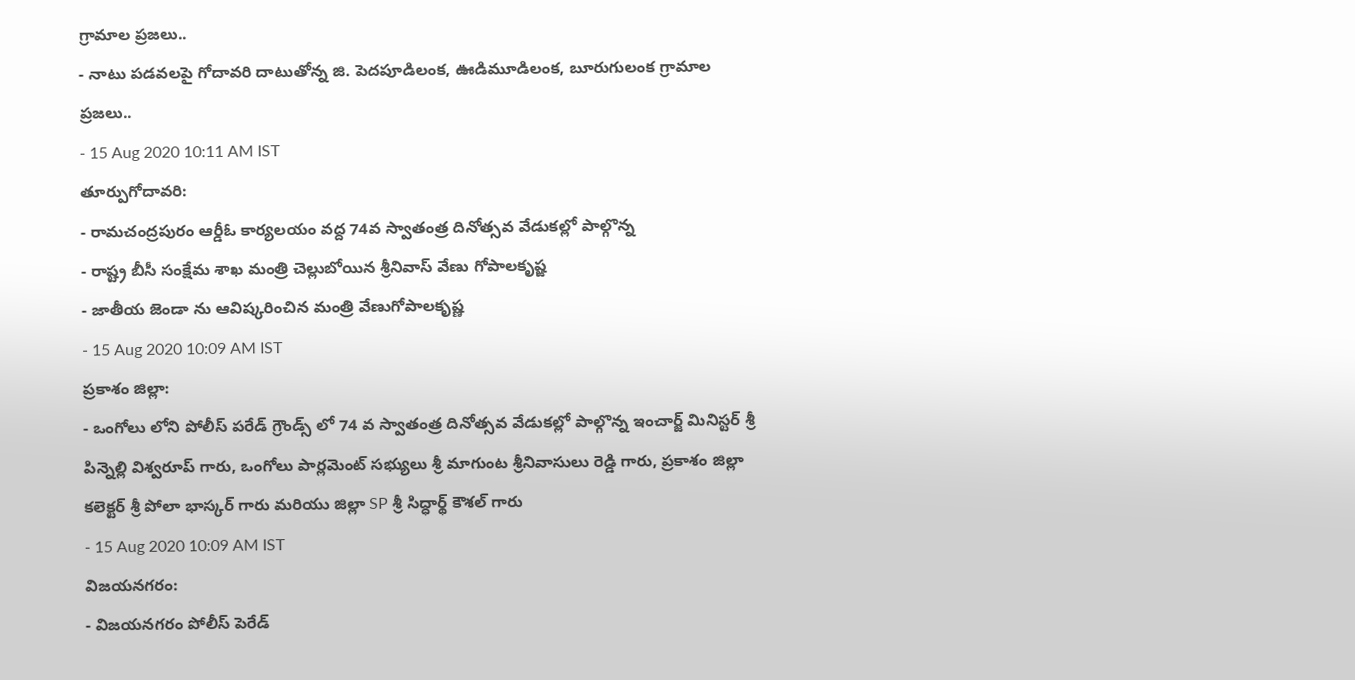గ్రామాల ప్రజలు..
- నాటు పడవలపై గోదావరి దాటుతోన్న జి. పెదపూడిలంక, ఊడిమూడిలంక, బూరుగులంక గ్రామాల ప్రజలు..
- 15 Aug 2020 10:11 AM IST
తూర్పుగోదావరి:
- రామచంద్రపురం ఆర్డీఓ కార్యలయం వద్ద 74వ స్వాతంత్ర దినోత్సవ వేడుకల్లో పాల్గొన్న
- రాష్ట్ర బీసీ సంక్షేమ శాఖ మంత్రి చెల్లుబోయిన శ్రీనివాస్ వేణు గోపాలకృష్ఙ
- జాతీయ జెండా ను ఆవిష్కరించిన మంత్రి వేణుగోపాలకృష్ణ
- 15 Aug 2020 10:09 AM IST
ప్రకాశం జిల్లా:
- ఒంగోలు లోని పోలీస్ పరేడ్ గ్రౌండ్స్ లో 74 వ స్వాతంత్ర దినోత్సవ వేడుకల్లో పాల్గొన్న ఇంచార్జ్ మినిస్టర్ శ్రీ పిన్నెల్లి విశ్వరూప్ గారు, ఒంగోలు పార్లమెంట్ సభ్యులు శ్రీ మాగుంట శ్రీనివాసులు రెడ్డి గారు, ప్రకాశం జిల్లా కలెక్టర్ శ్రీ పోలా భాస్కర్ గారు మరియు జిల్లా SP శ్రీ సిద్ధార్థ్ కౌశల్ గారు
- 15 Aug 2020 10:09 AM IST
విజయనగరం:
- విజయనగరం పోలీస్ పెరేడ్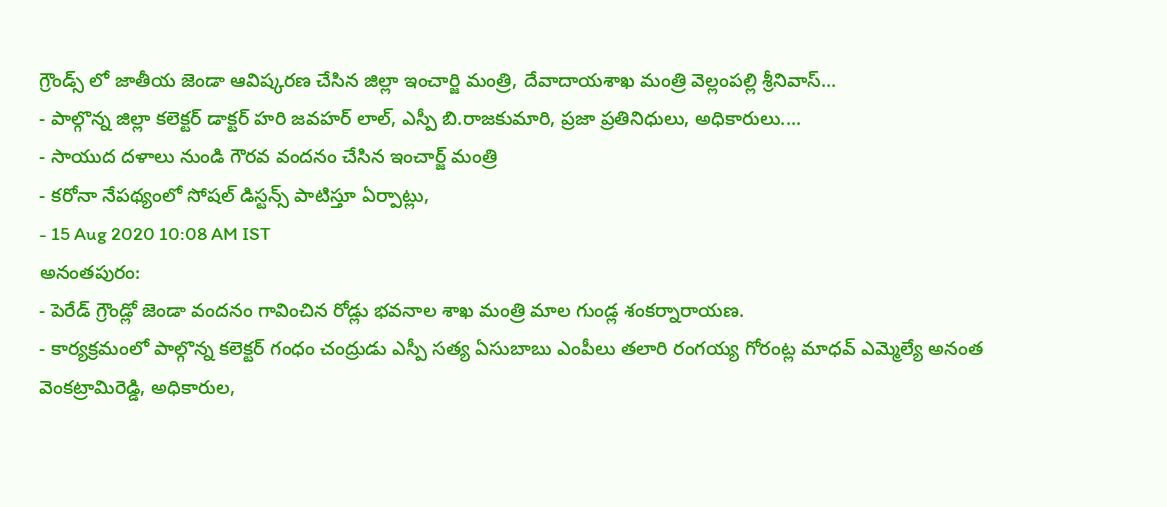గ్రౌండ్స్ లో జాతీయ జెండా ఆవిష్కరణ చేసిన జిల్లా ఇంచార్జి మంత్రి, దేవాదాయశాఖ మంత్రి వెల్లంపల్లి శ్రీనివాస్...
- పాల్గొన్న జిల్లా కలెక్టర్ డాక్టర్ హరి జవహర్ లాల్, ఎస్పీ బి.రాజకుమారి, ప్రజా ప్రతినిధులు, అధికారులు....
- సాయుద దళాలు నుండి గౌరవ వందనం చేసిన ఇంచార్జ్ మంత్రి
- కరోనా నేపథ్యంలో సోషల్ డిస్టన్స్ పాటిస్తూ ఏర్పాట్లు,
- 15 Aug 2020 10:08 AM IST
అనంతపురం:
- పెరేడ్ గ్రౌండ్లో జెండా వందనం గావించిన రోడ్లు భవనాల శాఖ మంత్రి మాల గుండ్ల శంకర్నారాయణ.
- కార్యక్రమంలో పాల్గొన్న కలెక్టర్ గంధం చంద్రుడు ఎస్పీ సత్య ఏసుబాబు ఎంపీలు తలారి రంగయ్య గోరంట్ల మాధవ్ ఎమ్మెల్యే అనంత వెంకట్రామిరెడ్డి, అధికారుల,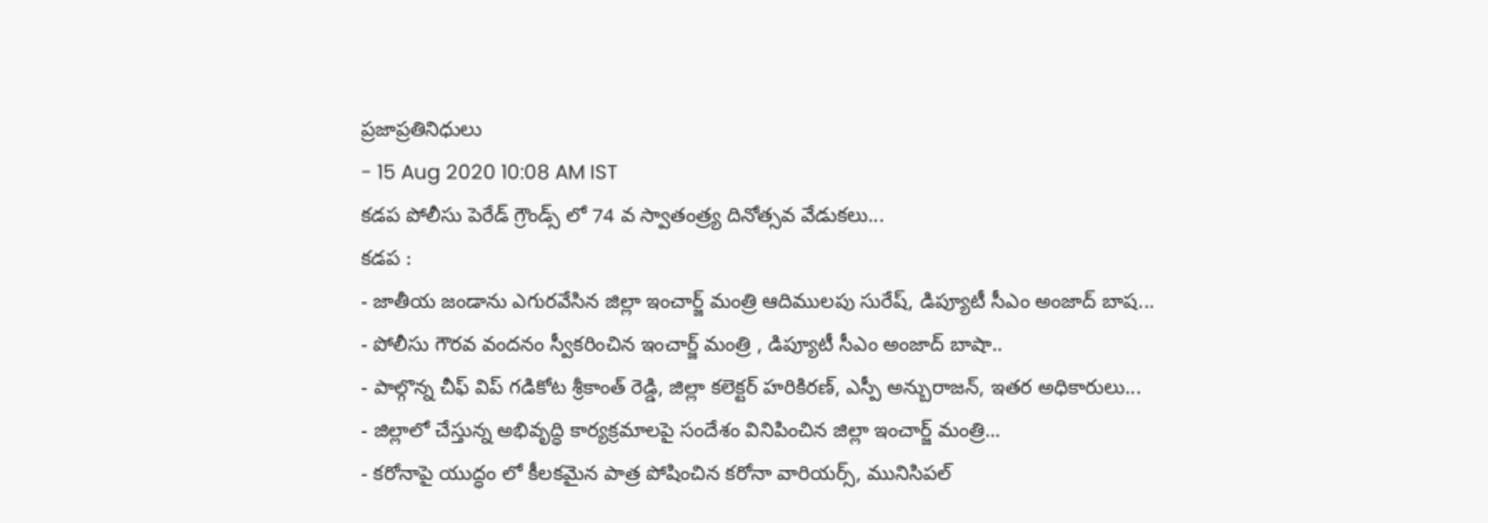ప్రజాప్రతినిధులు
- 15 Aug 2020 10:08 AM IST
కడప పోలీసు పెరేడ్ గ్రౌండ్స్ లో 74 వ స్వాతంత్ర్య దినోత్సవ వేడుకలు...
కడప :
- జాతీయ జండాను ఎగురవేసిన జిల్లా ఇంచార్జ్ మంత్రి ఆదిములపు సురేష్, డిప్యూటీ సీఎం అంజాద్ బాష...
- పోలీసు గౌరవ వందనం స్వీకరించిన ఇంచార్జ్ మంత్రి , డిప్యూటీ సీఎం అంజాద్ బాషా..
- పాల్గొన్న చీఫ్ విప్ గడికోట శ్రీకాంత్ రెడ్డి, జిల్లా కలెక్టర్ హరికిరణ్, ఎస్పీ అన్బురాజన్, ఇతర అధికారులు...
- జిల్లాలో చేస్తున్న అభివృద్ధి కార్యక్రమాలపై సందేశం వినిపించిన జిల్లా ఇంచార్జ్ మంత్రి...
- కరోనాపై యుద్ధం లో కీలకమైన పాత్ర పోషించిన కరోనా వారియర్స్, మునిసిపల్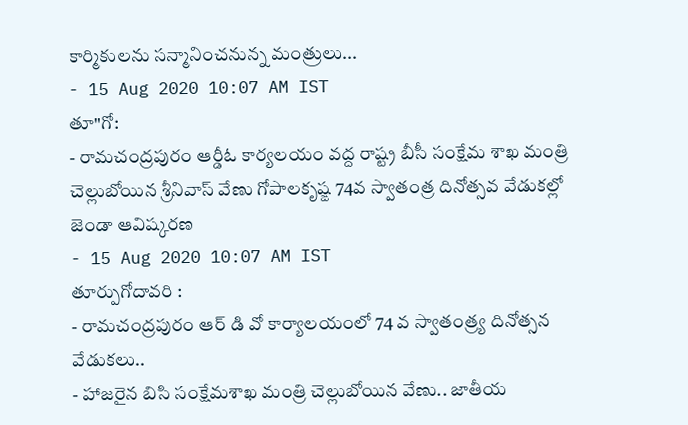కార్మికులను సన్మానించనున్న మంత్రులు...
- 15 Aug 2020 10:07 AM IST
తూ"గో:
- రామచంద్రపురం ఆర్డీఓ కార్యలయం వద్ద రాష్ట్ర బీసీ సంక్షేమ శాఖ మంత్రి చెల్లుబోయిన శ్రీనివాస్ వేణు గోపాలకృష్ఙ 74వ స్వాతంత్ర దినోత్సవ వేడుకల్లో జెండా ఆవిష్కరణ
- 15 Aug 2020 10:07 AM IST
తూర్పుగోదావరి :
- రామచంద్రపురం ఆర్ డి వో కార్యాలయంలో 74 వ స్వాతంత్ర్య దినోత్సన వేడుకలు..
- హాజరైన బిసి సంక్షేమశాఖ మంత్రి చెల్లుబోయిన వేణు.. జాతీయ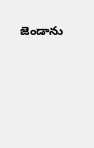జెండాను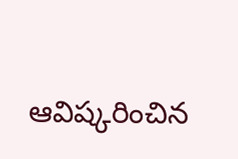ఆవిష్కరించిన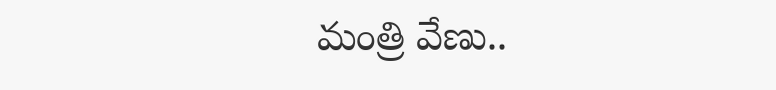మంత్రి వేణు..